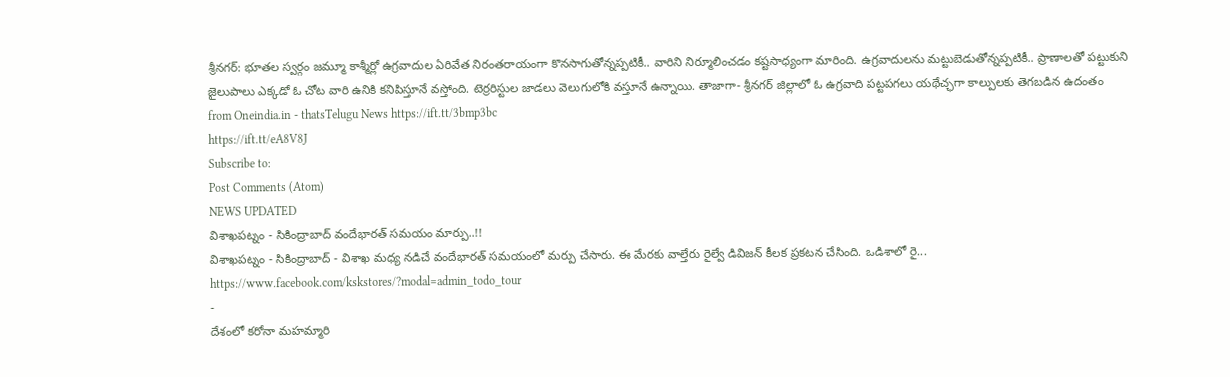శ్రీనగర్: భూతల స్వర్గం జమ్మూ కాశ్మీర్లో ఉగ్రవాదుల ఏరివేత నిరంతరాయంగా కొనసాగుతోన్నప్పటికీ.. వారిని నిర్మూలించడం కష్టసాధ్యంగా మారింది. ఉగ్రవాదులను మట్టుబెడుతోన్నప్పటికీ.. ప్రాణాలతో పట్టుకుని జైలుపాలు ఎక్కడో ఓ చోట వారి ఉనికి కనిపిస్తూనే వస్తోంది. టెర్రరిస్టుల జాడలు వెలుగులోకి వస్తూనే ఉన్నాయి. తాజాగా- శ్రీనగర్ జిల్లాలో ఓ ఉగ్రవాది పట్టపగలు యథేచ్ఛగా కాల్పులకు తెగబడిన ఉదంతం
from Oneindia.in - thatsTelugu News https://ift.tt/3bmp3bc
https://ift.tt/eA8V8J
Subscribe to:
Post Comments (Atom)
NEWS UPDATED
విశాఖపట్నం - సికింద్రాబాద్ వందేభారత్ సమయం మార్పు..!!
విశాఖపట్నం - సికింద్రాబాద్ - విశాఖ మధ్య నడిచే వందేభారత్ సమయంలో మర్పు చేసారు. ఈ మేరకు వాల్తేరు రైల్వే డివిజన్ కీలక ప్రకటన చేసింది. ఒడిశాలో రై...
https://www.facebook.com/kskstores/?modal=admin_todo_tour
-
దేశంలో కరోనా మహమ్మారి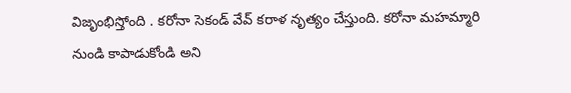విజృంభిస్తోంది . కరోనా సెకండ్ వేవ్ కరాళ నృత్యం చేస్తుంది. కరోనా మహమ్మారి నుండి కాపాడుకోండి అని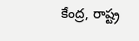కేంద్ర, రాష్ట్ర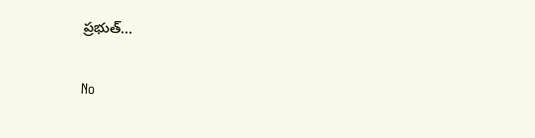ప్రభుత్...

No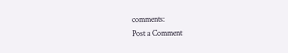comments:
Post a Comment